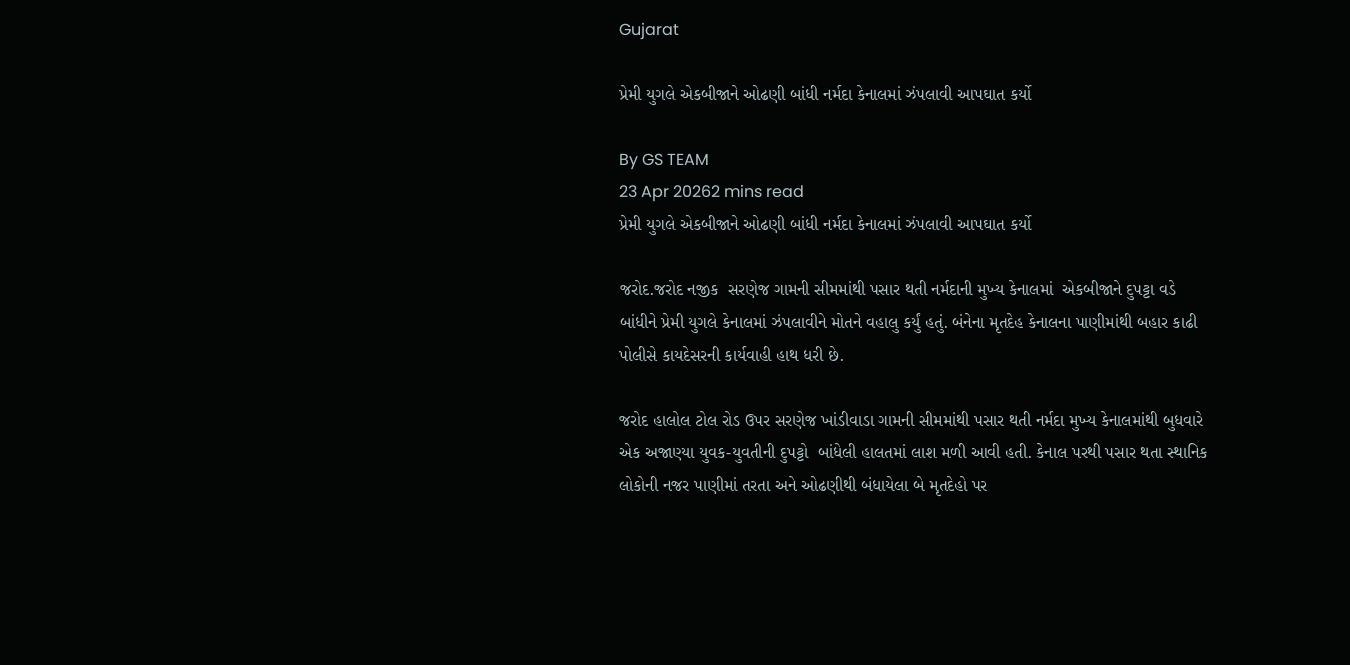Gujarat

પ્રેમી યુગલે એકબીજાને ઓઢણી બાંધી નર્મદા કેનાલમાં ઝંપલાવી આપઘાત કર્યો

By GS TEAM
23 Apr 20262 mins read
પ્રેમી યુગલે એકબીજાને ઓઢણી બાંધી નર્મદા કેનાલમાં ઝંપલાવી આપઘાત કર્યો

જરોદ.જરોદ નજીક  સરણેજ ગામની સીમમાંથી પસાર થતી નર્મદાની મુખ્ય કેનાલમાં  એકબીજાને દુપટ્ટા વડે બાંધીને પ્રેમી યુગલે કેનાલમાં ઝંપલાવીને મોતને વહાલુ કર્યું હતું. બંનેના મૃતદેહ કેનાલના પાણીમાંથી બહાર કાઢી પોલીસે કાયદેસરની કાર્યવાહી હાથ ધરી છે.

જરોદ હાલોલ ટોલ રોડ ઉપર સરણેજ ખાંડીવાડા ગામની સીમમાંથી પસાર થતી નર્મદા મુખ્ય કેનાલમાંથી બુધવારે એક અજાણ્યા યુવક-યુવતીની દુપટ્ટો  બાંધેલી હાલતમાં લાશ મળી આવી હતી. કેનાલ પરથી પસાર થતા સ્થાનિક લોકોની નજર પાણીમાં તરતા અને ઓઢણીથી બંધાયેલા બે મૃતદેહો પર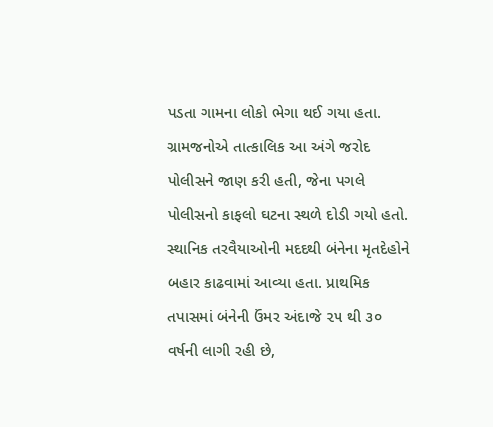પડતા ગામના લોકો ભેગા થઈ ગયા હતા. ગ્રામજનોએ તાત્કાલિક આ અંગે જરોદ પોલીસને જાણ કરી હતી, જેના પગલે પોલીસનો કાફલો ઘટના સ્થળે દોડી ગયો હતો. સ્થાનિક તરવૈયાઓની મદદથી બંનેના મૃતદેહોને બહાર કાઢવામાં આવ્યા હતા. પ્રાથમિક તપાસમાં બંનેની ઉંમર અંદાજે ૨૫ થી ૩૦ વર્ષની લાગી રહી છે,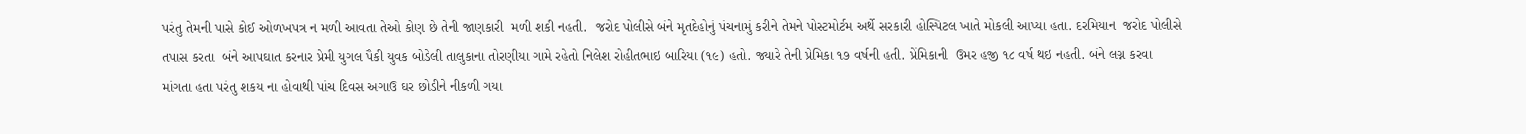પરંતુ તેમની પાસે કોઈ ઓળખપત્ર ન મળી આવતા તેઓ કોણ છે તેની જાણકારી  મળી શકી નહતી.  જરોદ પોલીસે બંને મૃતદેહોનું પંચનામું કરીને તેમને પોસ્ટમોર્ટમ અર્થે સરકારી હોસ્પિટલ ખાતે મોકલી આપ્યા હતા. દરમિયાન  જરોદ પોલીસે તપાસ કરતા  બંને આપઘાત કરનાર પ્રેમી યુગલ પૈકી યુવક બોડેલી તાલુકાના તોરણીયા ગામે રહેતો નિલેશ રોહીતભાઇ બારિયા (૧૯) હતો. જ્યારે તેની પ્રેમિકા ૧૭ વર્ષની હતી. પ્રેંમિકાની  ઉમર હજી ૧૮ વર્ષ થઇ નહતી. બંને લગ્ન કરવા માંગતા હતા પરંતુ શકય ના હોવાથી પાંચ દિવસ અગાઉ ઘર છોડીને નીકળી ગયા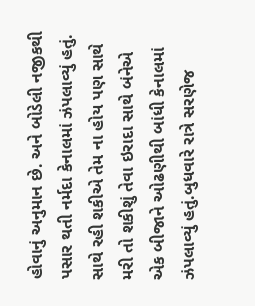હોવાનું અનુમાન છે. અને બોડેલી નજીકથી પસાર થતી નર્મદા કેનાલમાં ઝંપલાવ્યું હતું. સાથે રહી શકીએ તેમ ના હોય પણ સાથે મરી તો શકીશું તેવા ઇરાદા સાથે બંનેએ એક બીજાને ઓઢણીથી બાંધી કેનાલમાં ઝંપલાવ્યું હતું.બુધવારે રાત્રે સરણેજ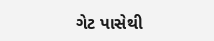ગેટ પાસેથી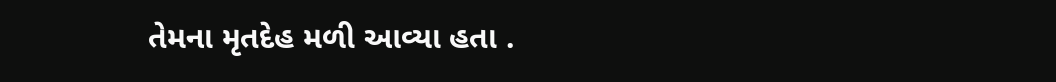તેમના મૃતદેહ મળી આવ્યા હતા .